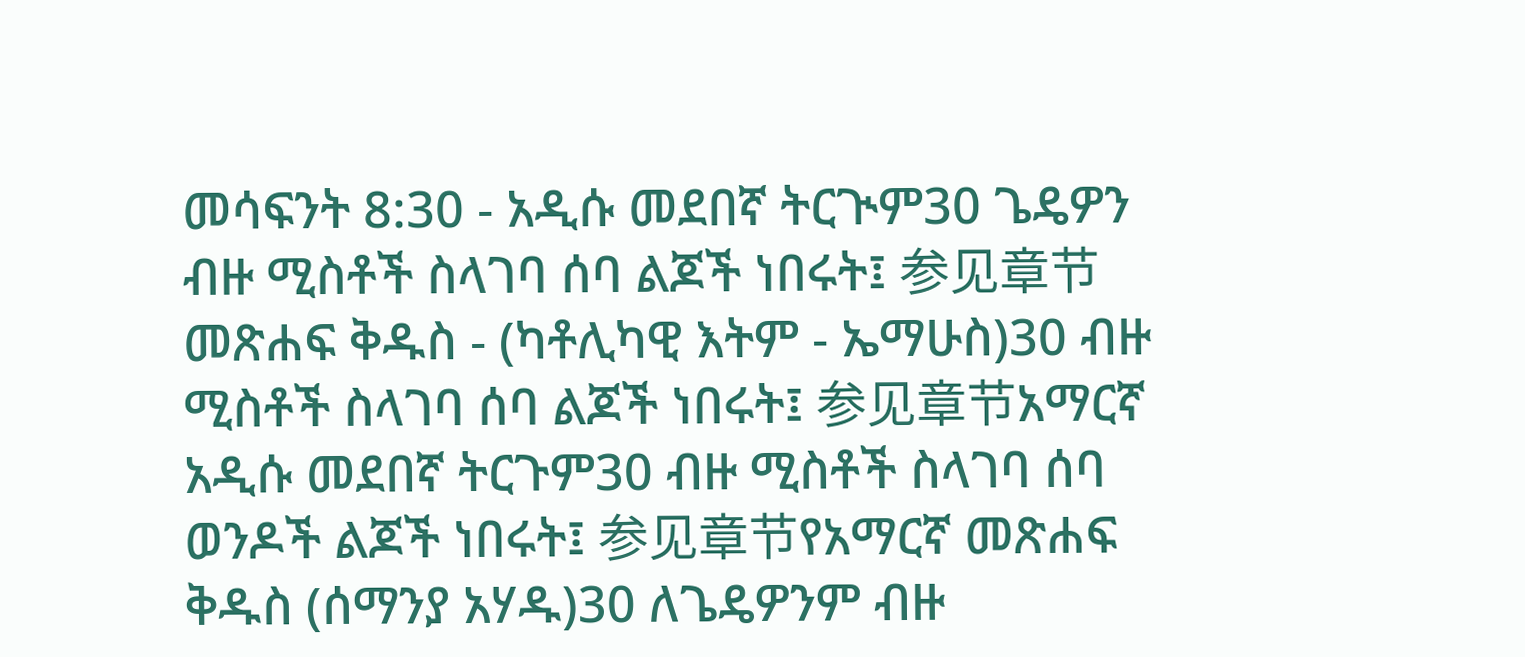መሳፍንት 8:30 - አዲሱ መደበኛ ትርጒም30 ጌዴዎን ብዙ ሚስቶች ስላገባ ሰባ ልጆች ነበሩት፤ 参见章节መጽሐፍ ቅዱስ - (ካቶሊካዊ እትም - ኤማሁስ)30 ብዙ ሚስቶች ስላገባ ሰባ ልጆች ነበሩት፤ 参见章节አማርኛ አዲሱ መደበኛ ትርጉም30 ብዙ ሚስቶች ስላገባ ሰባ ወንዶች ልጆች ነበሩት፤ 参见章节የአማርኛ መጽሐፍ ቅዱስ (ሰማንያ አሃዱ)30 ለጌዴዎንም ብዙ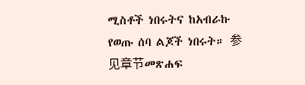ሚስቶች ነበሩትና ከአብራኩ የወጡ ሰባ ልጆች ነበሩት። 参见章节መጽሐፍ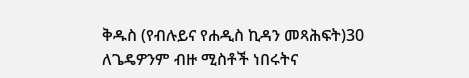ቅዱስ (የብሉይና የሐዲስ ኪዳን መጻሕፍት)30 ለጌዴዎንም ብዙ ሚስቶች ነበሩትና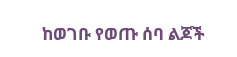ከወገቡ የወጡ ሰባ ልጆች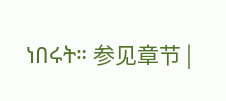ነበሩት። 参见章节 |